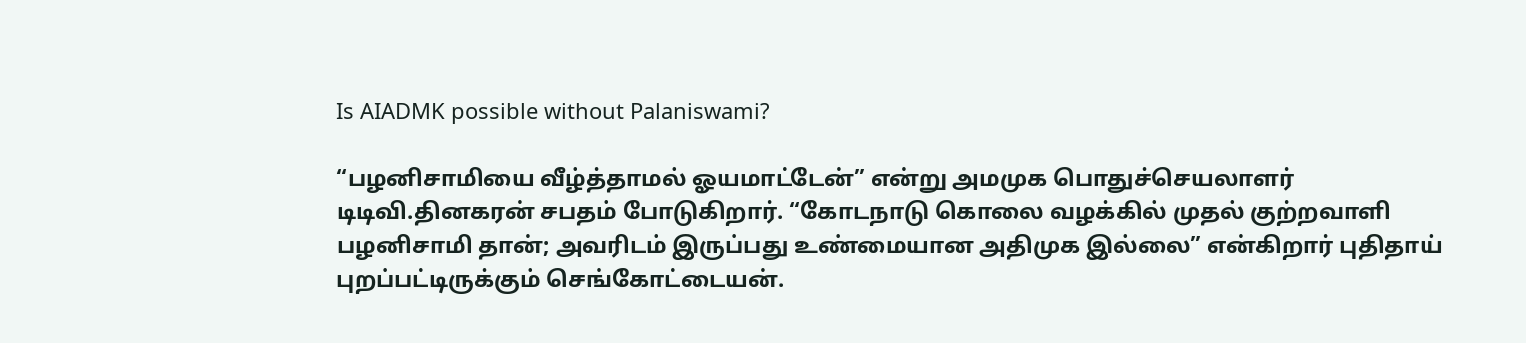Is AIADMK possible without Palaniswami?

“பழனிசாமியை வீழ்த்தாமல் ஓயமாட்டேன்” என்று அமமுக பொதுச்செயலாளர் டிடிவி.தினகரன் சபதம் போடுகிறார். “கோடநாடு கொலை வழக்கில் முதல் குற்றவாளி பழனிசாமி தான்; அவரிடம் இருப்பது உண்மையான அதிமுக இல்லை” என்கிறார் புதிதாய் புறப்பட்டிருக்கும் செங்கோட்டையன்.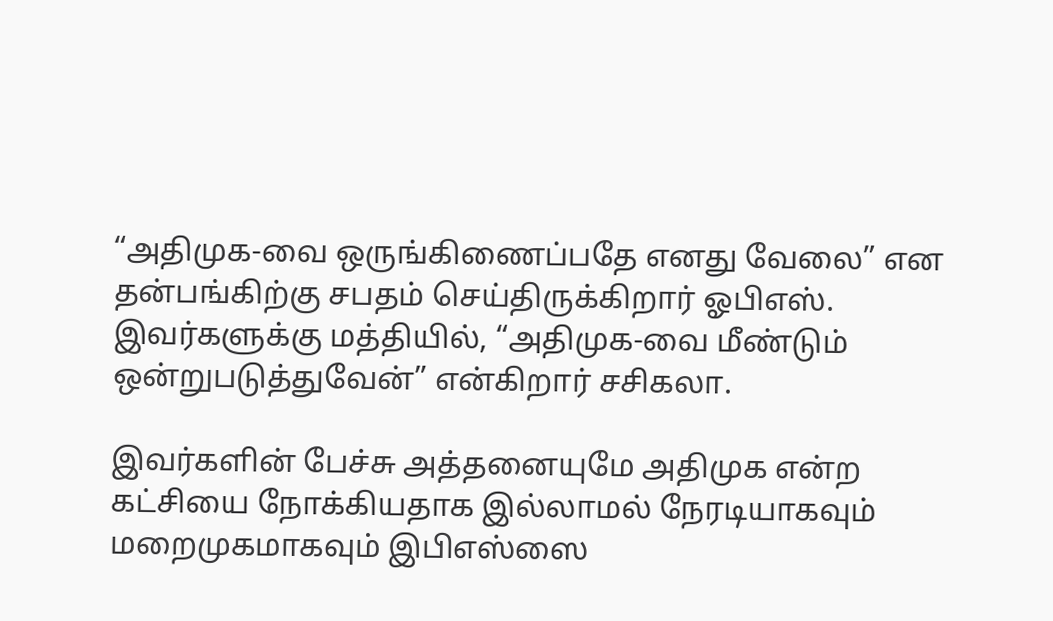“அதிமுக-வை ஒருங்கிணைப்பதே எனது வேலை” என தன்பங்கிற்கு சபதம் செய்திருக்கிறார் ஓபிஎஸ். இவர்களுக்கு மத்தியில், “அதிமுக-வை மீண்டும் ஒன்றுபடுத்துவேன்” என்கிறார் சசிகலா.

இவர்களின் பேச்சு அத்தனையுமே அதிமுக என்ற கட்சியை நோக்கியதாக இல்லாமல் நேரடியாகவும் மறைமுகமாகவும் இபிஎஸ்ஸை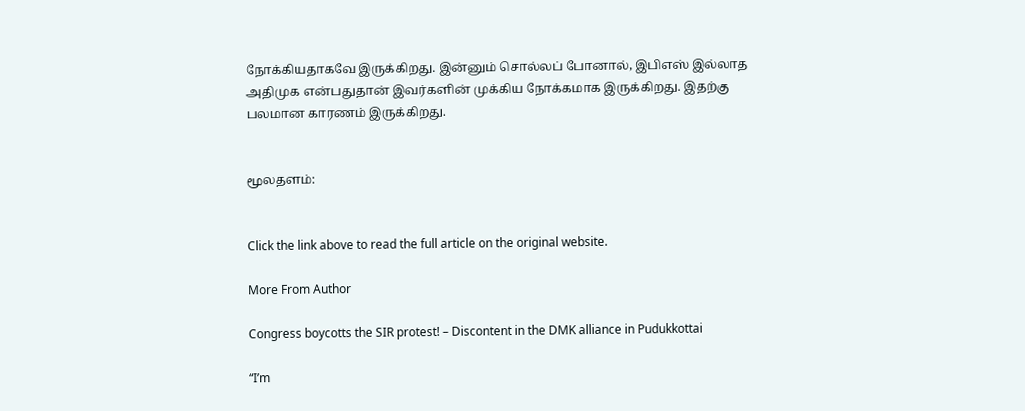நோக்கியதாகவே இருக்கிறது. இன்னும் சொல்லப் போனால், இபிஎஸ் இல்லாத அதிமுக என்பதுதான் இவர்களின் முக்கிய நோக்கமாக இருக்கிறது. இதற்கு பலமான காரணம் இருக்கிறது.


மூலதளம்:


Click the link above to read the full article on the original website.

More From Author

Congress boycotts the SIR protest! – Discontent in the DMK alliance in Pudukkottai

“I’m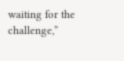waiting for the challenge,”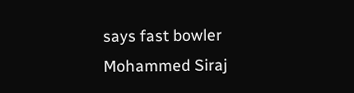says fast bowler Mohammed Siraj